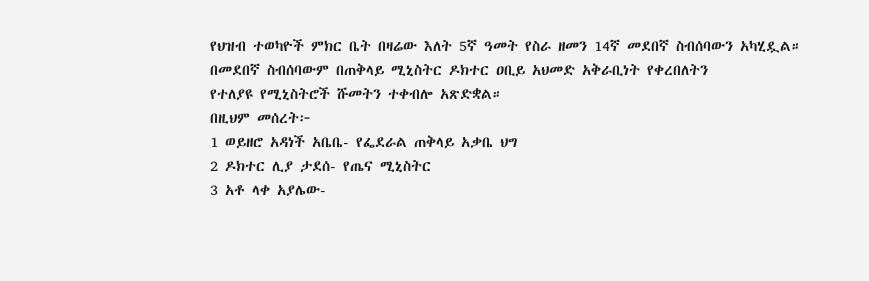የህዝብ ተወካዮች ምክር ቤት በዛሬው እለት 5ኛ ዓመት የስራ ዘመን 14ኛ መደበኛ ስብሰባውን አካሂዷል።
በመደበኛ ስብሰባውም በጠቅላይ ሚኒስትር ዶክተር ዐቢይ አህመድ አቅራቢነት የቀረበለትን
የተለያዩ የሚኒስትሮች ሹመትን ተቀብሎ አጽድቋል።
በዚህም መሰረት፦
1 ወይዘሮ አዳነች አቤቤ- የፌደራል ጠቅላይ አቃቤ ህግ
2 ዶክተር ሊያ ታደሰ- የጤና ሚኒስትር
3 አቶ ላቀ አያሌው-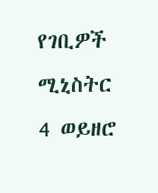የገቢዎች ሚኒስትር
4 ወይዘሮ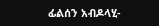ፊልሰን አብዶላሂ-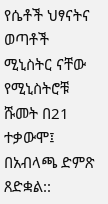የሴቶች ህፃናትና ወጣቶች ሚኒስትር ናቸው
የሚኒስትሮቹ ሹመት በ21 ተቃውሞ፤ በአብላጫ ድምጽ ጸድቋል::